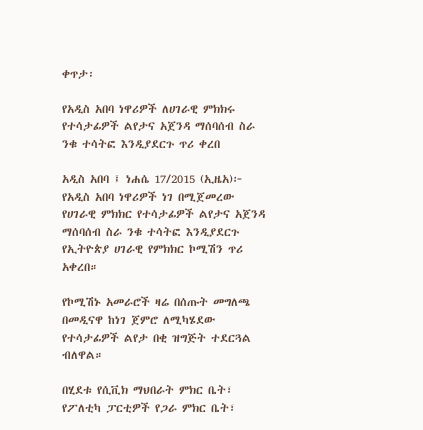ቀጥታ፡

የአዲስ አበባ ነዋሪዎች ለሀገራዊ ምክክሩ የተሳታፊዎች ልየታና አጀንዳ ማሰባሰብ ስራ ንቁ ተሳትፎ እንዲያደርጉ ጥሪ ቀረበ

አዲስ አበባ ፤ ነሐሴ 17/2015 (ኢዜአ)፦ የአዲስ አበባ ነዋሪዎች ነገ በሚጀመረው የሀገራዊ ምክክር የተሳታፊዎች ልየታና አጀንዳ ማሰባሰብ ስራ ንቁ ተሳትፎ እንዲያደርጉ የኢትዮጵያ ሀገራዊ የምክክር ኮሚሽን ጥሪ አቀረበ።

የኮሚሽኑ አመራሮች ዛሬ በሰጡት መግለጫ በመዲናዋ ከነገ ጀምሮ ለሚካሄደው የተሳታፊዎች ልየታ በቂ ዝግጅት ተደርጓል ብለዋል።

በሂደቱ የሲቪክ ማህበራት ምክር ቤት፣ የፖለቲካ ፓርቲዎች የጋራ ምክር ቤት፣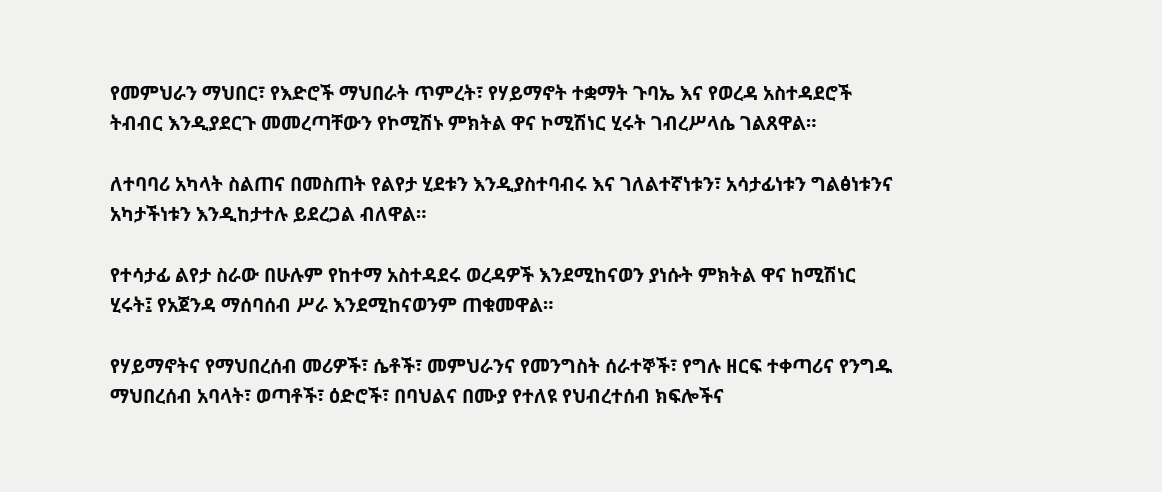የመምህራን ማህበር፣ የእድሮች ማህበራት ጥምረት፣ የሃይማኖት ተቋማት ጉባኤ እና የወረዳ አስተዳደሮች ትብብር እንዲያደርጉ መመረጣቸውን የኮሚሽኑ ምክትል ዋና ኮሚሽነር ሂሩት ገብረሥላሴ ገልጸዋል።

ለተባባሪ አካላት ስልጠና በመስጠት የልየታ ሂደቱን እንዲያስተባብሩ እና ገለልተኛነቱን፣ አሳታፊነቱን ግልፅነቱንና አካታችነቱን እንዲከታተሉ ይደረጋል ብለዋል።

የተሳታፊ ልየታ ስራው በሁሉም የከተማ አስተዳደሩ ወረዳዎች እንደሚከናወን ያነሱት ምክትል ዋና ከሚሽነር ሂሩት፤ የአጀንዳ ማሰባሰብ ሥራ እንደሚከናወንም ጠቁመዋል።

የሃይማኖትና የማህበረሰብ መሪዎች፣ ሴቶች፣ መምህራንና የመንግስት ሰራተኞች፣ የግሉ ዘርፍ ተቀጣሪና የንግዱ ማህበረሰብ አባላት፣ ወጣቶች፣ ዕድሮች፣ በባህልና በሙያ የተለዩ የህብረተሰብ ክፍሎችና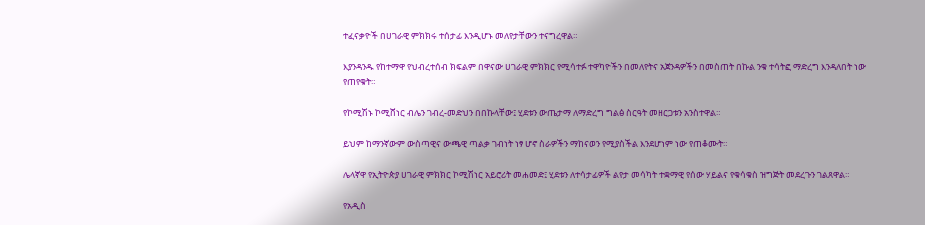ተፈናቃዮች በሀገራዊ ምክክሩ ተሰታፊ እንዲሆኑ መለየታቸውን ተናግረዋል።

እያንዳንዱ የከተማዋ የህብረተሰብ ክፍልም በዋናው ሀገራዊ ምክክር የሚሳተፉ ተዋካዮችን በመለየትና አጀንዳዎችን በመስጠት በኩል ንቁ ተሳትፎ ማድረግ እንዳለበት ነው የጠየቁት።

የኮሚሽኑ ኮሚሸነር ብሌን ገብረ-መድህን በበኩላቸው፤ ሂደቱን ውጤታማ ለማድረግ ግልፅ ስርዓት መዘርጋቱን አንስተዋል።

ይህም ከማንኛውም ውስጣዊና ውጫዊ ጣልቃ ገብነት ነፃ ሆኖ ስራዎችን ማከናወን የሚያስችል እንደሆነም ነው የጠቆሙት።

ሌላኛዋ የኢትዮጵያ ሀገራዊ ምክክር ኮሚሽነር አይሮሪት መሐመድ፤ ሂደቱን ለተሳታፊዎች ልየታ መሳካት ተቋማዊ የሰው ሃይልና የቁሳቁስ ዝግጅት መደረጉን ገልጸዋል።

የአዲስ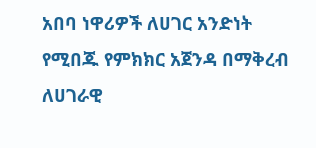አበባ ነዋሪዎች ለሀገር አንድነት የሚበጁ የምክክር አጀንዳ በማቅረብ ለሀገራዊ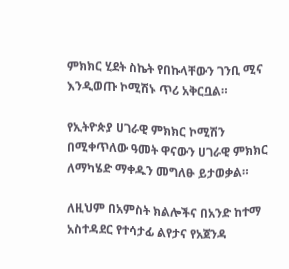ምክክር ሂደት ስኬት የበኩላቸውን ገንቢ ሚና እንዲወጡ ኮሚሽኑ ጥሪ አቅርቧል።

የኢትዮጵያ ሀገራዊ ምክክር ኮሚሽን በሚቀጥለው ዓመት ዋናውን ሀገራዊ ምክክር ለማካሄድ ማቀዱን መግለፁ ይታወቃል።

ለዚህም በአምስት ክልሎችና በአንድ ከተማ አስተዳደር የተሳታፊ ልየታና የአጀንዳ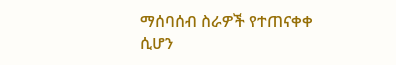ማሰባሰብ ስራዎች የተጠናቀቀ ሲሆን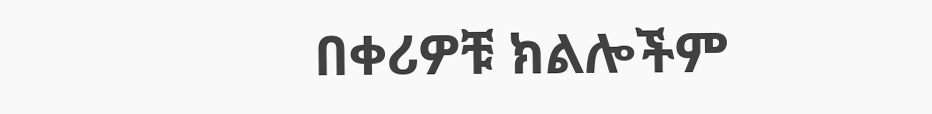በቀሪዎቹ ክልሎችም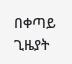በቀጣይ ጊዜያት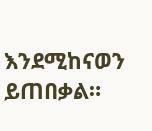እንደሚከናወን ይጠበቃል።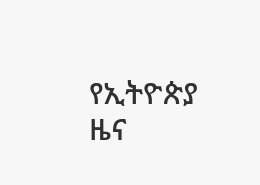የኢትዮጵያ ዜና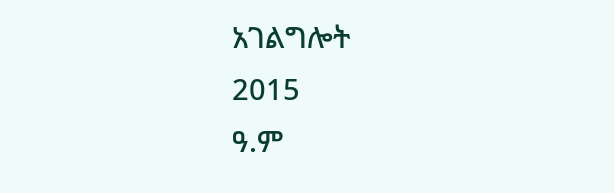አገልግሎት
2015
ዓ.ም